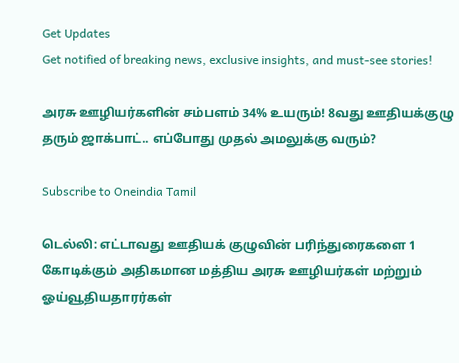Get Updates
Get notified of breaking news, exclusive insights, and must-see stories!

அரசு ஊழியர்களின் சம்பளம் 34% உயரும்! 8வது ஊதியக்குழு தரும் ஜாக்பாட்.. எப்போது முதல் அமலுக்கு வரும்?

Subscribe to Oneindia Tamil

டெல்லி: எட்டாவது ஊதியக் குழுவின் பரிந்துரைகளை 1 கோடிக்கும் அதிகமான மத்திய அரசு ஊழியர்கள் மற்றும் ஓய்வூதியதாரர்கள்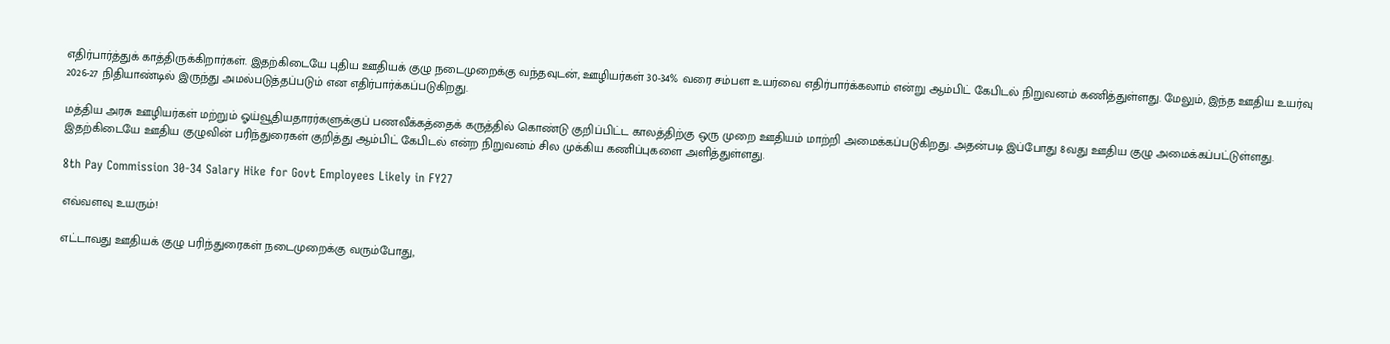எதிர்பார்த்துக் காத்திருக்கிறார்கள். இதற்கிடையே புதிய ஊதியக் குழு நடைமுறைக்கு வந்தவுடன், ஊழியர்கள் 30-34% வரை சம்பள உயர்வை எதிர்பார்க்கலாம் என்று ஆம்பிட் கேபிடல் நிறுவனம் கணித்துள்ளது. மேலும், இந்த ஊதிய உயர்வு 2026-27 நிதியாண்டில் இருந்து அமல்படுத்தப்படும் என எதிர்பார்க்கப்படுகிறது.

மத்திய அரசு ஊழியர்கள் மற்றும் ஓய்வூதியதாரர்களுக்குப் பணவீக்கத்தைக் கருத்தில் கொண்டு குறிப்பிட்ட காலத்திற்கு ஒரு முறை ஊதியம் மாற்றி அமைக்கப்படுகிறது. அதன்படி இப்போது 8வது ஊதிய குழு அமைக்கப்பட்டுள்ளது. இதற்கிடையே ஊதிய குழுவின் பரிந்துரைகள் குறித்து ஆம்பிட் கேபிடல் என்ற நிறுவனம் சில முக்கிய கணிப்புகளை அளித்துள்ளது.

8th Pay Commission 30-34 Salary Hike for Govt Employees Likely in FY27

எவ்வளவு உயரும்!

எட்டாவது ஊதியக் குழு பரிந்துரைகள் நடைமுறைக்கு வரும்போது,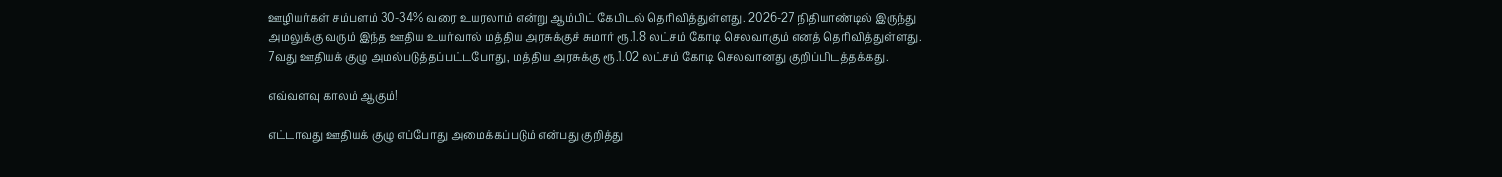ஊழியர்கள் சம்பளம் 30-34% வரை உயரலாம் என்று ஆம்பிட் கேபிடல் தெரிவித்துள்ளது. 2026-27 நிதியாண்டில் இருந்து அமலுக்கு வரும் இந்த ஊதிய உயர்வால் மத்திய அரசுக்குச் சுமார் ரூ.1.8 லட்சம் கோடி செலவாகும் எனத் தெரிவித்துள்ளது. 7வது ஊதியக் குழு அமல்படுத்தப்பட்டபோது, மத்திய அரசுக்கு ரூ.1.02 லட்சம் கோடி செலவானது குறிப்பிடத்தக்கது.

எவ்வளவு காலம் ஆகும்!

எட்டாவது ஊதியக் குழு எப்போது அமைக்கப்படும் என்பது குறித்து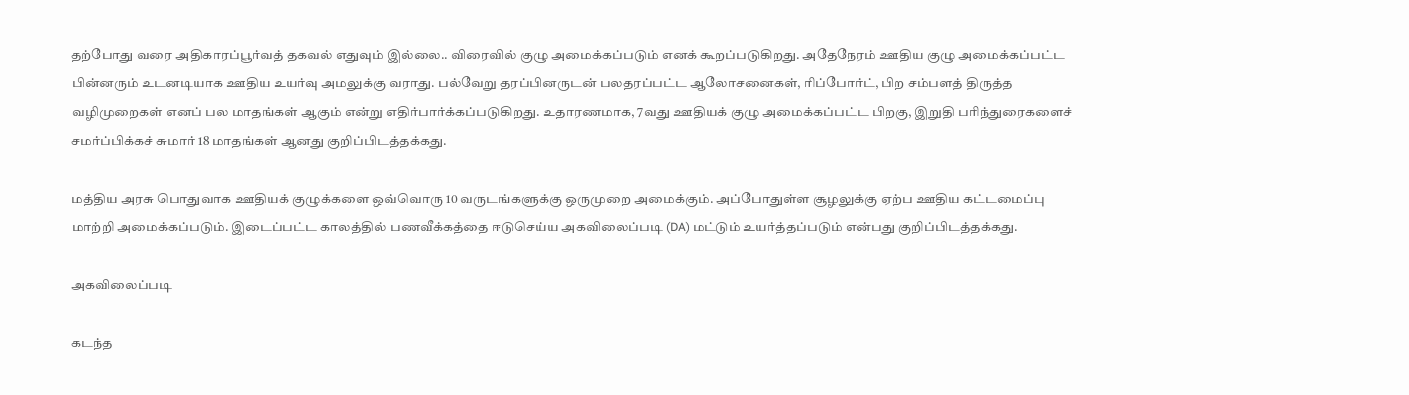தற்போது வரை அதிகாரப்பூர்வத் தகவல் எதுவும் இல்லை.. விரைவில் குழு அமைக்கப்படும் எனக் கூறப்படுகிறது. அதேநேரம் ஊதிய குழு அமைக்கப்பட்ட பின்னரும் உடனடியாக ஊதிய உயர்வு அமலுக்கு வராது. பல்வேறு தரப்பினருடன் பலதரப்பட்ட ஆலோசனைகள், ரிப்போர்ட், பிற சம்பளத் திருத்த வழிமுறைகள் எனப் பல மாதங்கள் ஆகும் என்று எதிர்பார்க்கப்படுகிறது. உதாரணமாக, 7வது ஊதியக் குழு அமைக்கப்பட்ட பிறகு, இறுதி பரிந்துரைகளைச் சமர்ப்பிக்கச் சுமார் 18 மாதங்கள் ஆனது குறிப்பிடத்தக்கது.

மத்திய அரசு பொதுவாக ஊதியக் குழுக்களை ஒவ்வொரு 10 வருடங்களுக்கு ஒருமுறை அமைக்கும். அப்போதுள்ள சூழலுக்கு ஏற்ப ஊதிய கட்டமைப்பு மாற்றி அமைக்கப்படும். இடைப்பட்ட காலத்தில் பணவீக்கத்தை ஈடுசெய்ய அகவிலைப்படி (DA) மட்டும் உயர்த்தப்படும் என்பது குறிப்பிடத்தக்கது.

அகவிலைப்படி

கடந்த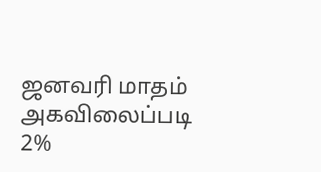ஜனவரி மாதம் அகவிலைப்படி 2%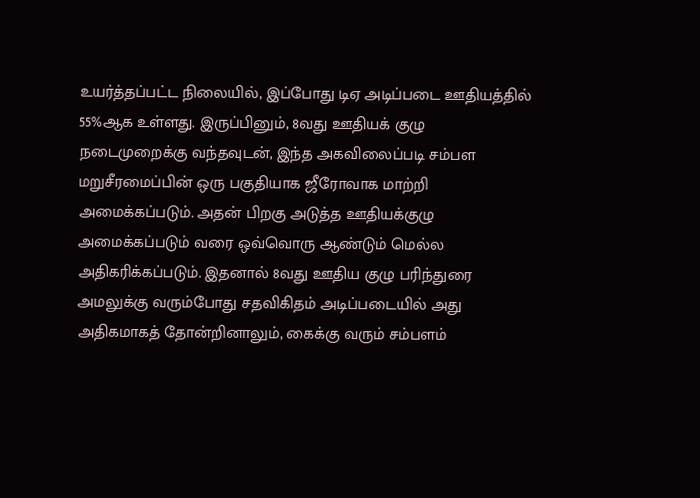உயர்த்தப்பட்ட நிலையில், இப்போது டிஏ அடிப்படை ஊதியத்தில் 55%ஆக உள்ளது. இருப்பினும், 8வது ஊதியக் குழு நடைமுறைக்கு வந்தவுடன், இந்த அகவிலைப்படி சம்பள மறுசீரமைப்பின் ஒரு பகுதியாக ஜீரோவாக மாற்றி அமைக்கப்படும். அதன் பிறகு அடுத்த ஊதியக்குழு அமைக்கப்படும் வரை ஒவ்வொரு ஆண்டும் மெல்ல அதிகரிக்கப்படும். இதனால் 8வது ஊதிய குழு பரிந்துரை அமலுக்கு வரும்போது சதவிகிதம் அடிப்படையில் அது அதிகமாகத் தோன்றினாலும், கைக்கு வரும் சம்பளம்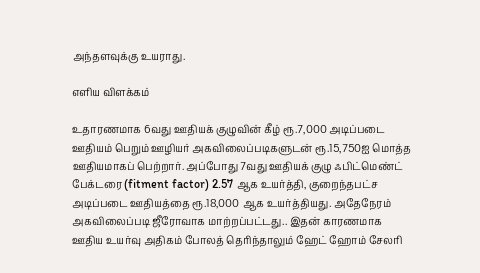அந்தளவுக்கு உயராது.

எளிய விளக்கம்

உதாரணமாக 6வது ஊதியக் குழுவின் கீழ் ரூ.7,000 அடிப்படை ஊதியம் பெறும் ஊழியர் அகவிலைப்படிகளுடன் ரூ.15,750ஐ மொத்த ஊதியமாகப் பெற்றார். அப்போது 7வது ஊதியக் குழு ஃபிட்மெண்ட் பேக்டரை (fitment factor) 2.57 ஆக உயர்த்தி, குறைந்தபட்ச அடிப்படை ஊதியத்தை ரூ.18,000 ஆக உயர்த்தியது. அதேநேரம் அகவிலைப்படி ஜீரோவாக மாற்றப்பட்டது.. இதன் காரணமாக ஊதிய உயர்வு அதிகம் போலத் தெரிந்தாலும் ஹேட் ஹோம் சேலரி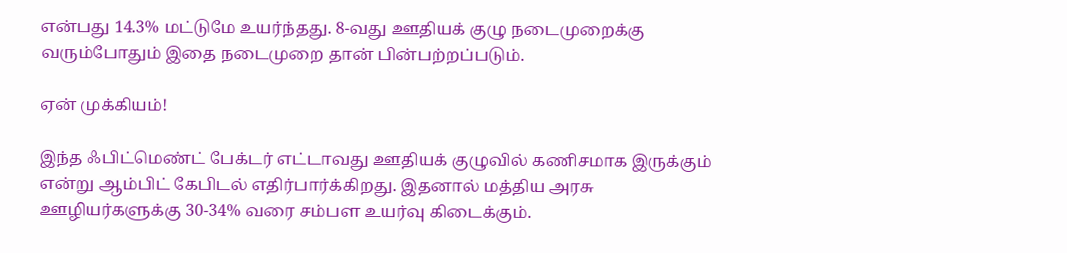என்பது 14.3% மட்டுமே உயர்ந்தது. 8-வது ஊதியக் குழு நடைமுறைக்கு வரும்போதும் இதை நடைமுறை தான் பின்பற்றப்படும்.

ஏன் முக்கியம்!

இந்த ஃபிட்மெண்ட் பேக்டர் எட்டாவது ஊதியக் குழுவில் கணிசமாக இருக்கும் என்று ஆம்பிட் கேபிடல் எதிர்பார்க்கிறது. இதனால் மத்திய அரசு ஊழியர்களுக்கு 30-34% வரை சம்பள உயர்வு கிடைக்கும்.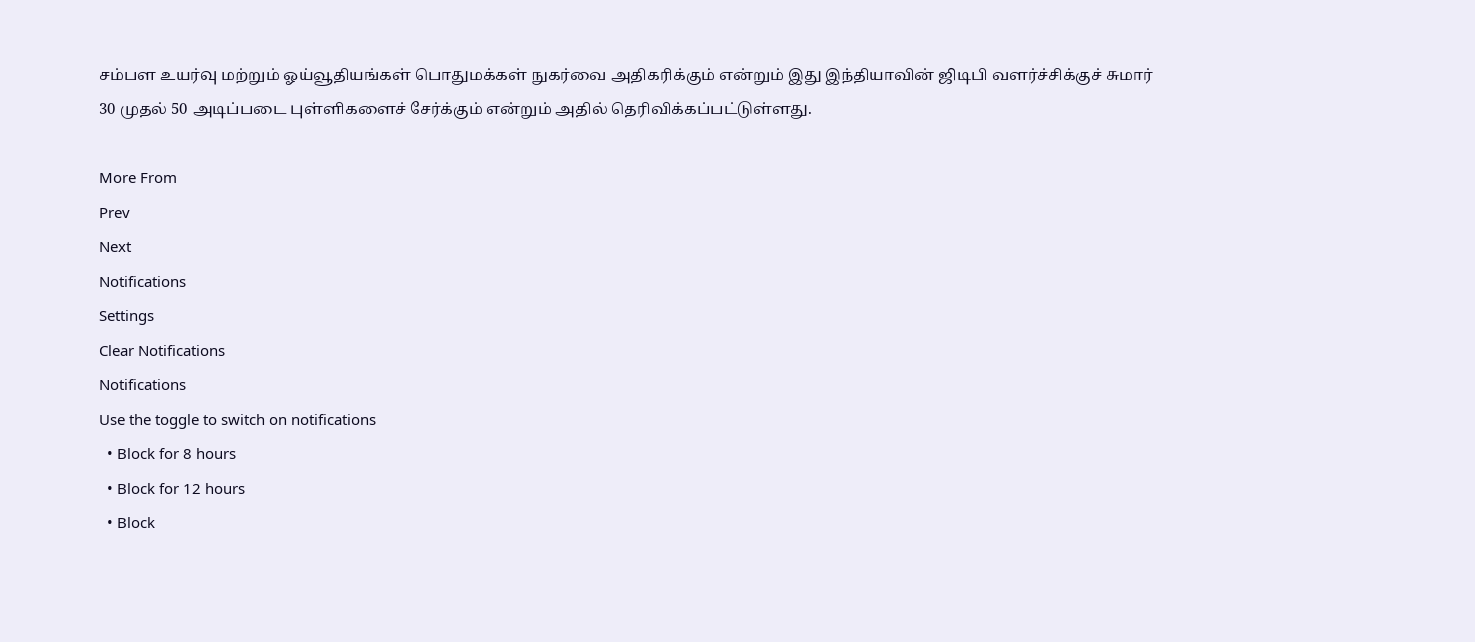சம்பள உயர்வு மற்றும் ஓய்வூதியங்கள் பொதுமக்கள் நுகர்வை அதிகரிக்கும் என்றும் இது இந்தியாவின் ஜிடிபி வளர்ச்சிக்குச் சுமார் 30 முதல் 50 அடிப்படை புள்ளிகளைச் சேர்க்கும் என்றும் அதில் தெரிவிக்கப்பட்டுள்ளது.

More From
Prev
Next
Notifications
Settings
Clear Notifications
Notifications
Use the toggle to switch on notifications
  • Block for 8 hours
  • Block for 12 hours
  • Block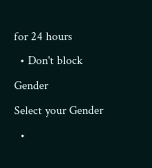for 24 hours
  • Don't block
Gender
Select your Gender
  •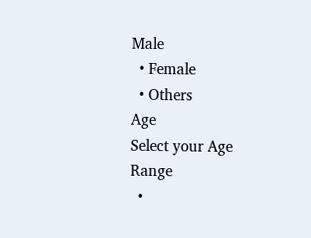Male
  • Female
  • Others
Age
Select your Age Range
  •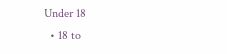Under 18
  • 18 to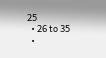25
  • 26 to 35
  •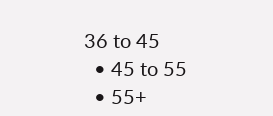36 to 45
  • 45 to 55
  • 55+